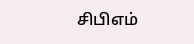சிபிஎம்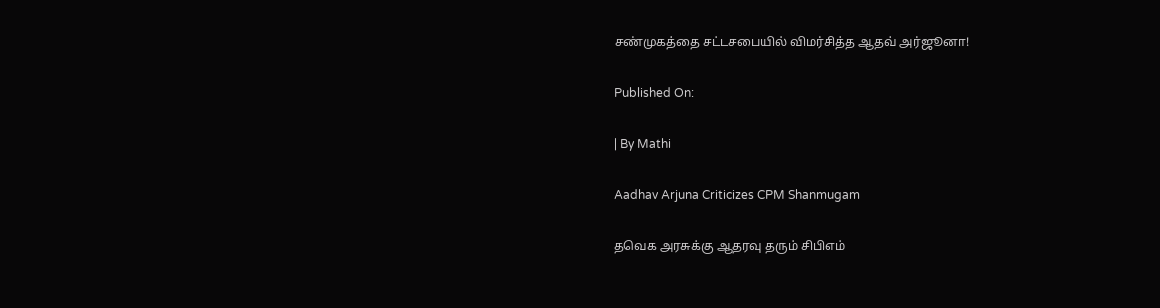சண்முகத்தை சட்டசபையில் விமர்சித்த ஆதவ் அர்ஜூனா!

Published On:

| By Mathi

Aadhav Arjuna Criticizes CPM Shanmugam

தவெக அரசுக்கு ஆதரவு தரும் சிபிஎம்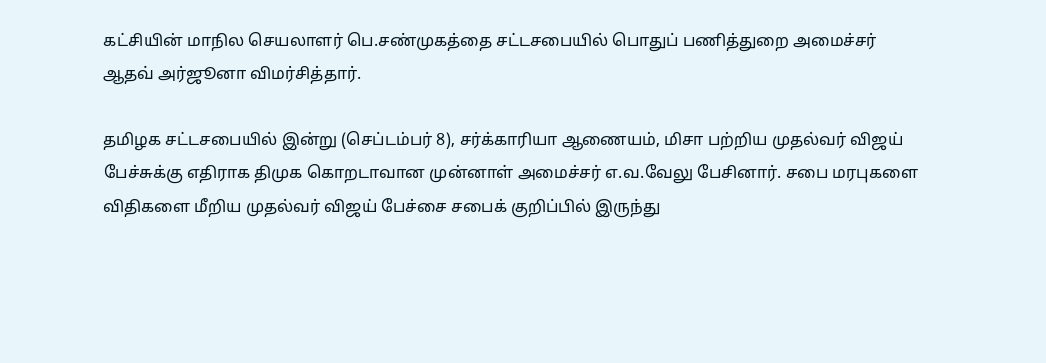கட்சியின் மாநில செயலாளர் பெ.சண்முகத்தை சட்டசபையில் பொதுப் பணித்துறை அமைச்சர் ஆதவ் அர்ஜூனா விமர்சித்தார்.

தமிழக சட்டசபையில் இன்று (செப்டம்பர் 8), சர்க்காரியா ஆணையம், மிசா பற்றிய முதல்வர் விஜய் பேச்சுக்கு எதிராக திமுக கொறடாவான முன்னாள் அமைச்சர் எ.வ.வேலு பேசினார். சபை மரபுகளை விதிகளை மீறிய முதல்வர் விஜய் பேச்சை சபைக் குறிப்பில் இருந்து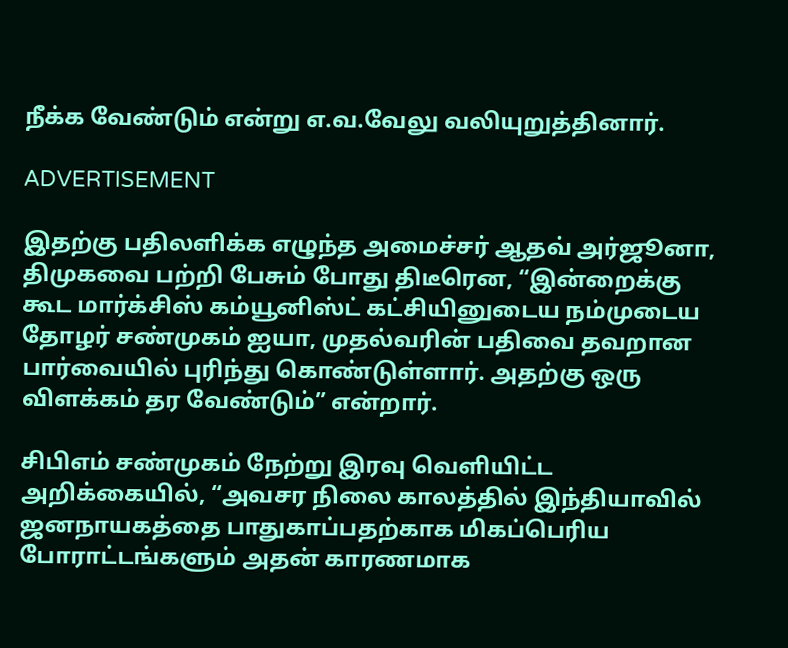நீக்க வேண்டும் என்று எ.வ.வேலு வலியுறுத்தினார்.

ADVERTISEMENT

இதற்கு பதிலளிக்க எழுந்த அமைச்சர் ஆதவ் அர்ஜூனா, திமுகவை பற்றி பேசும் போது திடீரென, “இன்றைக்கு கூட மார்க்சிஸ் கம்யூனிஸ்ட் கட்சியினுடைய நம்முடைய தோழர் சண்முகம் ஐயா, முதல்வரின் பதிவை தவறான பார்வையில் புரிந்து கொண்டுள்ளார். அதற்கு ஒரு விளக்கம் தர வேண்டும்” என்றார்.

சிபிஎம் சண்முகம் நேற்று இரவு வெளியிட்ட அறிக்கையில், “அவசர நிலை காலத்தில் இந்தியாவில் ஜனநாயகத்தை பாதுகாப்பதற்காக மிகப்பெரிய போராட்டங்களும் அதன் காரணமாக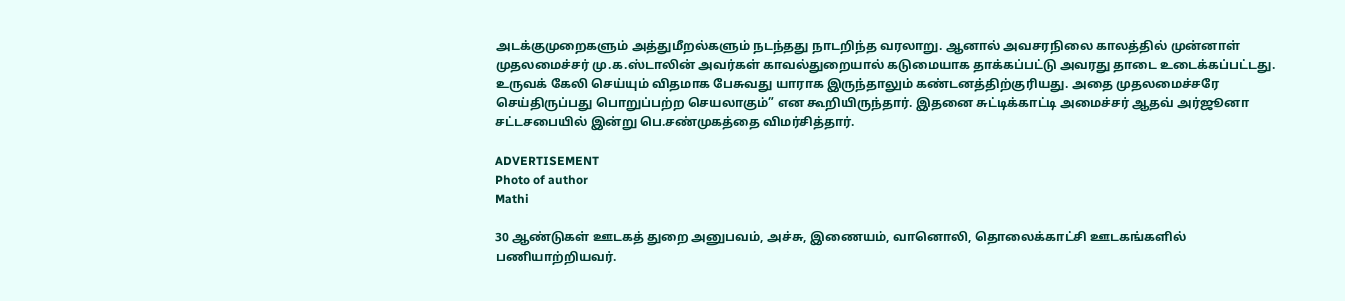அடக்குமுறைகளும் அத்துமீறல்களும் நடந்தது நாடறிந்த வரலாறு. ஆனால் அவசரநிலை காலத்தில் முன்னாள் முதலமைச்சர் மு.க.ஸ்டாலின் அவர்கள் காவல்துறையால் கடுமையாக தாக்கப்பட்டு அவரது தாடை உடைக்கப்பட்டது. உருவக் கேலி செய்யும் விதமாக பேசுவது யாராக இருந்தாலும் கண்டனத்திற்குரியது. அதை முதலமைச்சரே செய்திருப்பது பொறுப்பற்ற செயலாகும்” என கூறியிருந்தார். இதனை சுட்டிக்காட்டி அமைச்சர் ஆதவ் அர்ஜூனா சட்டசபையில் இன்று பெ.சண்முகத்தை விமர்சித்தார்.

ADVERTISEMENT
Photo of author
Mathi

30 ஆண்டுகள் ஊடகத் துறை அனுபவம், அச்சு, இணையம், வானொலி, தொலைக்காட்சி ஊடகங்களில் பணியாற்றியவர்.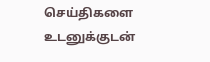செய்திகளை உடனுக்குடன்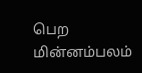பெற மின்னம்பலம்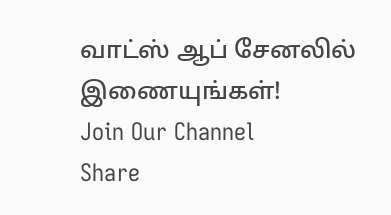வாட்ஸ் ஆப் சேனலில் இணையுங்கள்!
Join Our Channel
Share